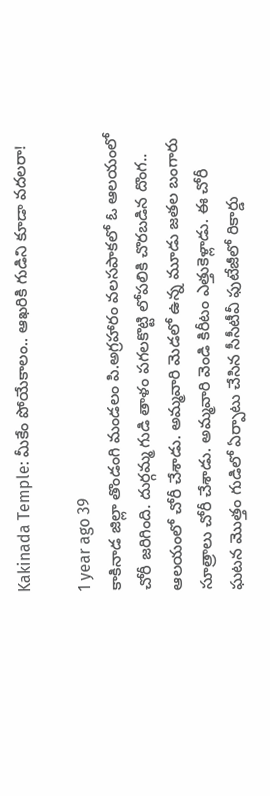Kakinada Temple: మీకేం పోయేకాలం.. ఆఖరికి గుడిని కూడా వదలరా!

1 year ago 39
కాకినాడ జిల్లా తొండంగి మండలం పి.అగ్రహారం వలసపాకలో ఓ ఆలయంలో చోరీ జరిగింది. దుర్గమ్మ గుడి తాళం పగలకొట్టి లోపలికి చొరబడిన దొంగ.. ఆలయంలో చోరీ చేశాడు. అమ్మవారి మెడలో ఉన్న మూడు జతల బంగారు సూత్రాలు చోరీ చేశాడు. అమ్మవారి వెండి కిరీటం ఎత్తుకెళ్లాడు. ఈ చోరీ ఘటన మొత్తం గుడిలో ఏర్పాటు చేసిన సీసీటీవీ ఫుటేజీలో రికార్డు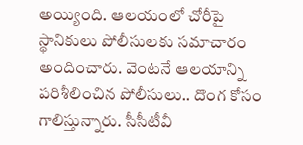అయ్యింది. ఆలయంలో చోరీపై స్థానికులు పోలీసులకు సమాచారం అందించారు. వెంటనే ఆలయాన్ని పరిశీలించిన పోలీసులు.. దొంగ కోసం గాలిస్తున్నారు. సీసీటీవీ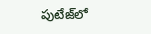పుటేజ్‌లో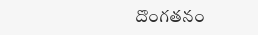దొంగతనం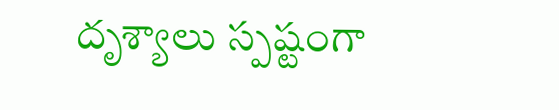దృశ్యాలు స్పష్టంగా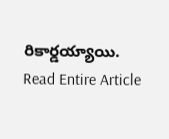రికార్డయ్యాయి.
Read Entire Article